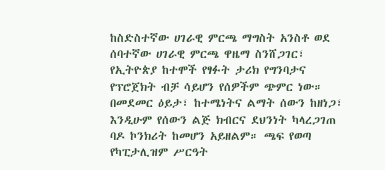ከስድስተኛው ሀገራዊ ምርጫ ማግስት አንስቶ ወደ ሰባተኛው ሀገራዊ ምርጫ ዋዜማ ስንሸጋገር፣ የኢትዮጵያ ከተሞች የፃፉት ታሪክ የግንባታና የፕሮጀክት ብቻ ሳይሆን የሰዎችም ጭምር ነው።
በመደመር ዕይታ፣ ከተሜነትና ልማት ሰውን ከዘነጋ፣ እንዲሁም የሰውን ልጅ ክብርና ደህንነት ካላረጋገጠ ባዶ ኮንክሪት ከመሆን አይዘልም። ጫፍ የወጣ የካፒታሊዝም ሥርዓት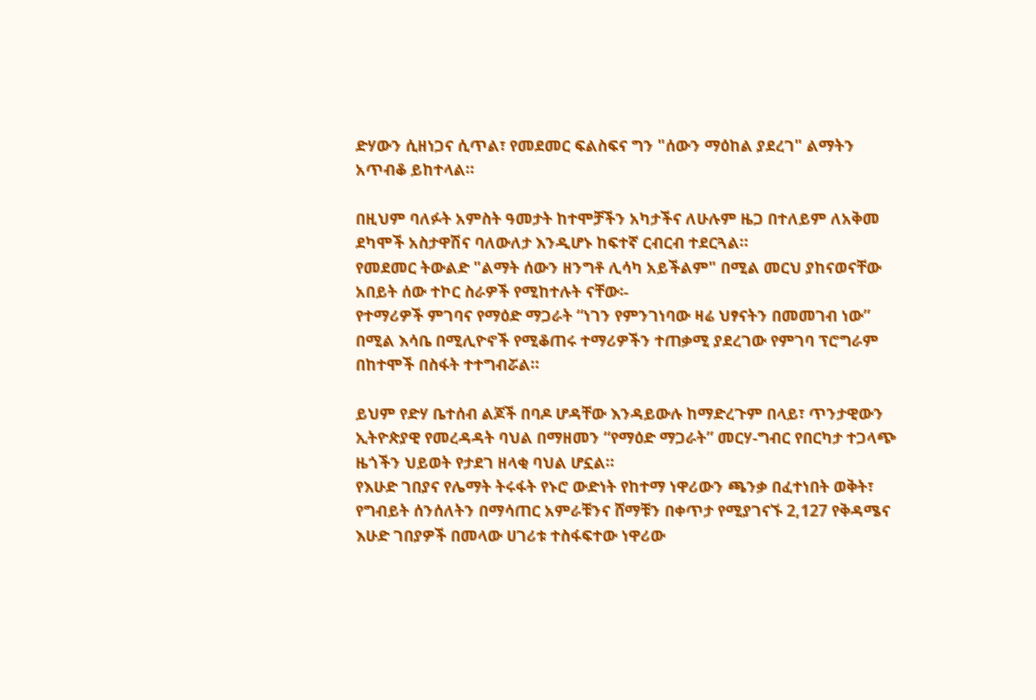ድሃውን ሲዘነጋና ሲጥል፣ የመደመር ፍልስፍና ግን "ሰውን ማዕከል ያደረገ" ልማትን አጥብቆ ይከተላል።

በዚህም ባለፉት አምስት ዓመታት ከተሞቻችን አካታችና ለሁሉም ዜጋ በተለይም ለአቅመ ደካሞች አስታዋሽና ባለውለታ እንዲሆኑ ከፍተኛ ርብርብ ተደርጓል።
የመደመር ትውልድ "ልማት ሰውን ዘንግቶ ሊሳካ አይችልም" በሚል መርህ ያከናወናቸው አበይት ሰው ተኮር ስራዎች የሚከተሉት ናቸው፡-
የተማሪዎች ምገባና የማዕድ ማጋራት “ነገን የምንገነባው ዛሬ ህፃናትን በመመገብ ነው” በሚል እሳቤ በሚሊዮኖች የሚቆጠሩ ተማሪዎችን ተጠቃሚ ያደረገው የምገባ ፕሮግራም በከተሞች በስፋት ተተግብሯል።

ይህም የድሃ ቤተሰብ ልጆች በባዶ ሆዳቸው እንዳይውሉ ከማድረጉም በላይ፣ ጥንታዊውን ኢትዮጵያዊ የመረዳዳት ባህል በማዘመን “የማዕድ ማጋራት” መርሃ-ግብር የበርካታ ተጋላጭ ዜጎችን ህይወት የታደገ ዘላቂ ባህል ሆኗል።
የእሁድ ገበያና የሌማት ትሩፋት የኑሮ ውድነት የከተማ ነዋሪውን ጫንቃ በፈተነበት ወቅት፣ የግብይት ሰንሰለትን በማሳጠር አምራቹንና ሸማቹን በቀጥታ የሚያገናኙ 2,127 የቅዳሜና እሁድ ገበያዎች በመላው ሀገሪቱ ተስፋፍተው ነዋሪው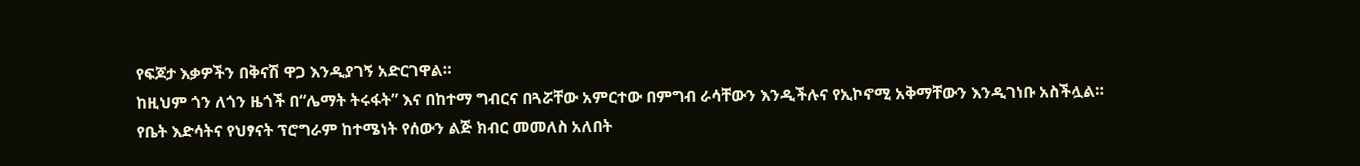የፍጆታ እቃዎችን በቅናሽ ዋጋ እንዲያገኝ አድርገዋል።
ከዚህም ጎን ለጎን ዜጎች በ“ሌማት ትሩፋት” እና በከተማ ግብርና በጓሯቸው አምርተው በምግብ ራሳቸውን እንዲችሉና የኢኮኖሚ አቅማቸውን እንዲገነቡ አስችሏል።
የቤት እድሳትና የህፃናት ፕሮግራም ከተሜነት የሰውን ልጅ ክብር መመለስ አለበት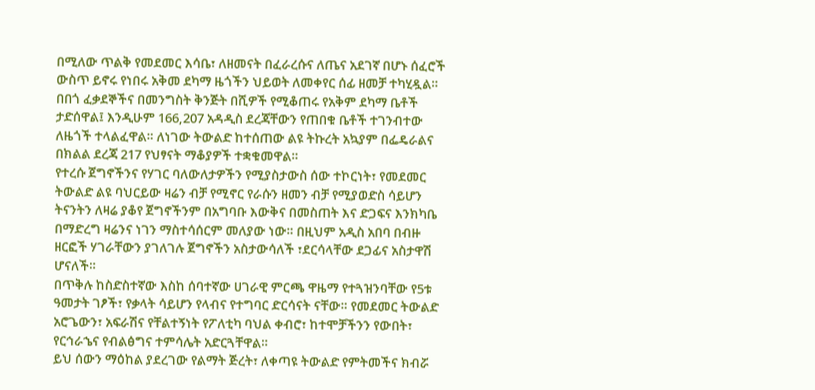በሚለው ጥልቅ የመደመር እሳቤ፣ ለዘመናት በፈራረሱና ለጤና አደገኛ በሆኑ ሰፈሮች ውስጥ ይኖሩ የነበሩ አቅመ ደካማ ዜጎችን ህይወት ለመቀየር ሰፊ ዘመቻ ተካሂዷል።
በበጎ ፈቃደኞችና በመንግስት ቅንጅት በሺዎች የሚቆጠሩ የአቅም ደካማ ቤቶች ታድሰዋል፤ እንዲሁም 166,207 አዳዲስ ደረጃቸውን የጠበቁ ቤቶች ተገንብተው ለዜጎች ተላልፈዋል። ለነገው ትውልድ ከተሰጠው ልዩ ትኩረት አኳያም በፌዴራልና በክልል ደረጃ 217 የህፃናት ማቆያዎች ተቋቁመዋል።
የተረሱ ጀግኖችንና የሃገር ባለውለታዎችን የሚያስታውስ ሰው ተኮርነት፣ የመደመር ትውልድ ልዩ ባህርይው ዛሬን ብቻ የሚኖር የራሱን ዘመን ብቻ የሚያወድስ ሳይሆን ትናንትን ለዛሬ ያቆየ ጀግኖችንም በአግባቡ እውቅና በመስጠት እና ድጋፍና እንክካቤ በማድረግ ዛሬንና ነገን ማስተሳሰርም መለያው ነው። በዚህም አዲስ አበባ በብዙ ዘርፎች ሃገራቸውን ያገለገሉ ጀግኖችን አስታውሳለች ፣ደርሳላቸው ደጋፊና አስታዋሽ ሆናለች።
በጥቅሉ ከስድስተኛው እስከ ሰባተኛው ሀገራዊ ምርጫ ዋዜማ የተጓዝንባቸው የ5ቱ ዓመታት ገፆች፣ የቃላት ሳይሆን የላብና የተግባር ድርሳናት ናቸው። የመደመር ትውልድ አሮጌውን፣ አፍራሽና የቸልተኝነት የፖለቲካ ባህል ቀብሮ፣ ከተሞቻችንን የውበት፣ የርኅራኄና የብልፅግና ተምሳሌት አድርጓቸዋል።
ይህ ሰውን ማዕከል ያደረገው የልማት ጅረት፣ ለቀጣዩ ትውልድ የምትመችና ክብሯ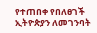የተጠበቀ የበለፀገች ኢትዮጵያን ለመገንባት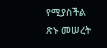የሚያስችል ጽኑ መሠረት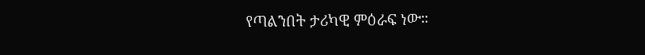የጣልንበት ታሪካዊ ምዕራፍ ነው።